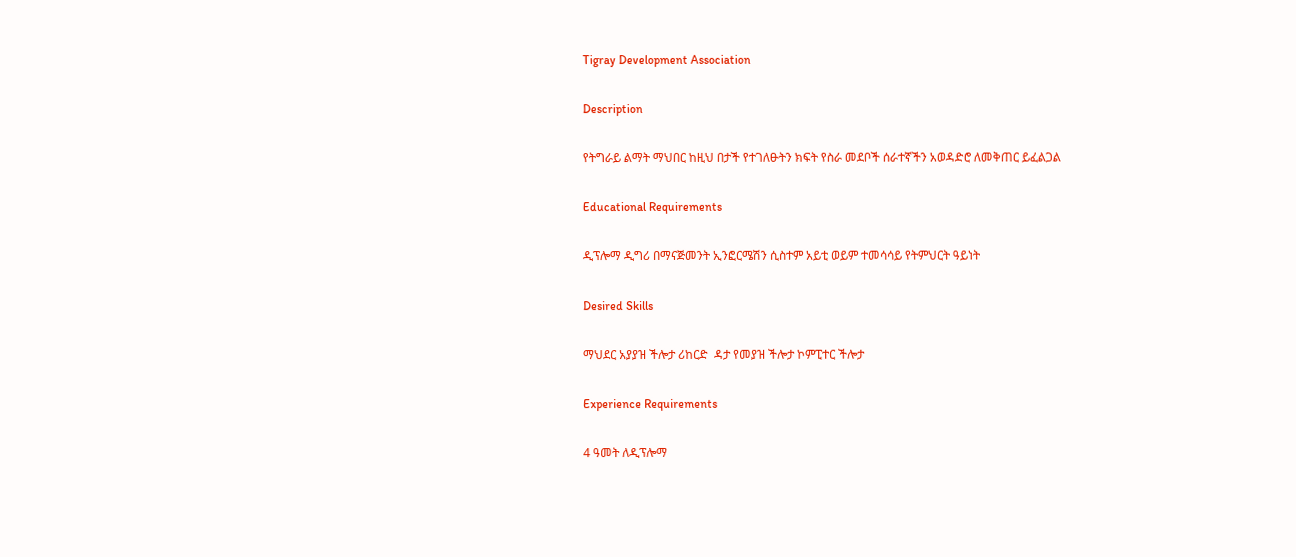Tigray Development Association

Description

የትግራይ ልማት ማህበር ከዚህ በታች የተገለፁትን ክፍት የስራ መደቦች ሰራተኛችን አወዳድሮ ለመቅጠር ይፈልጋል

Educational Requirements

ዲፕሎማ ዲግሪ በማናጅመንት ኢንፎርሜሽን ሲስተም አይቲ ወይም ተመሳሳይ የትምህርት ዓይነት

Desired Skills

ማህደር አያያዝ ችሎታ ሪከርድ  ዳታ የመያዝ ችሎታ ኮምፒተር ችሎታ

Experience Requirements

4 ዓመት ለዲፕሎማ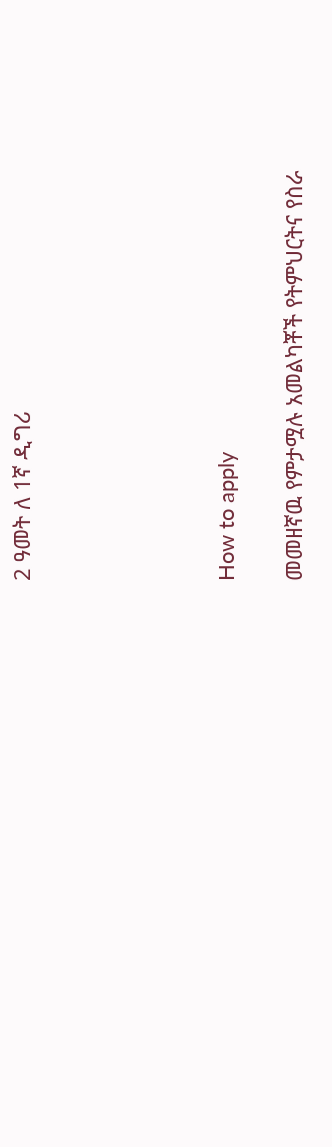2 ዓመት ለ 1ኛ ዲግሪ





How to apply

መመዘኛዉ የምታሟሉ አመልካቾች የትምህርትና የስራ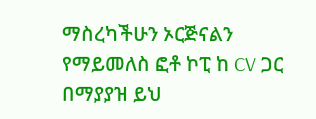ማስረካችሁን ኦርጅናልን የማይመለስ ፎቶ ኮፒ ከ CV ጋር በማያያዝ ይህ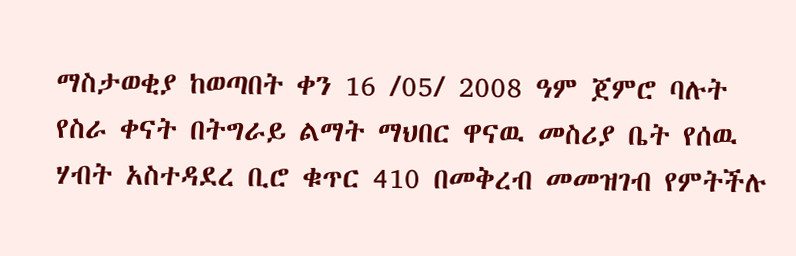ማስታወቂያ ከወጣበት ቀን 16 /05/ 2008 ዓም ጀምሮ ባሉት የስራ ቀናት በትግራይ ልማት ማህበር ዋናዉ መስሪያ ቤት የሰዉ ሃብት አስተዳደረ ቢሮ ቁጥር 410 በመቅረብ መመዝገብ የምትችሉ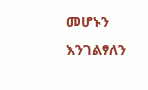መሆኑን እንገልፃለን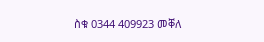ስቁ 0344 409923 መቐለ